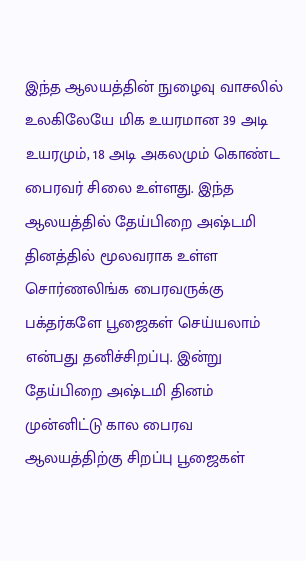இந்த ஆலயத்தின் நுழைவு வாசலில் உலகிலேயே மிக உயரமான 39 அடி உயரமும், 18 அடி அகலமும் கொண்ட பைரவர் சிலை உள்ளது. இந்த ஆலயத்தில் தேய்பிறை அஷ்டமி தினத்தில் மூலவராக உள்ள சொர்ணலிங்க பைரவருக்கு பக்தர்களே பூஜைகள் செய்யலாம் என்பது தனிச்சிறப்பு. இன்று தேய்பிறை அஷ்டமி தினம் முன்னிட்டு கால பைரவ ஆலயத்திற்கு சிறப்பு பூஜைகள்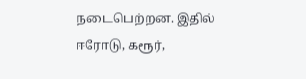நடைபெற்றன. இதில் ஈரோடு, கரூர்,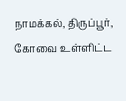நாமக்கல், திருப்பூர், கோவை உள்ளிட்ட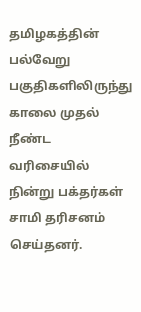தமிழகத்தின் பல்வேறு பகுதிகளிலிருந்து காலை முதல் நீண்ட வரிசையில் நின்று பக்தர்கள் சாமி தரிசனம் செய்தனர்.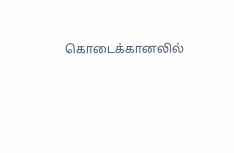கொடைக்கானலில்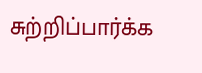சுற்றிப்பார்க்க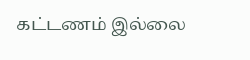கட்டணம் இல்லை